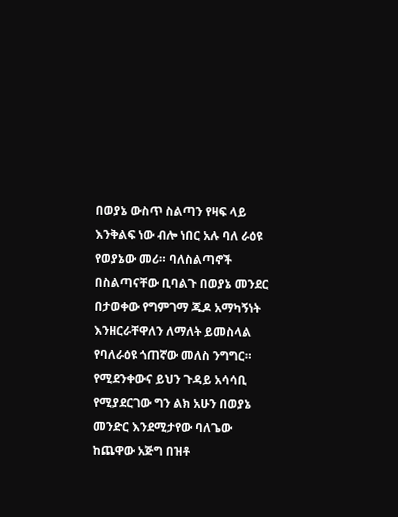በወያኔ ውስጥ ስልጣን የዛፍ ላይ እንቅልፍ ነው ብሎ ነበር አሉ ባለ ራዕዩ የወያኔው መሪ። ባለስልጣኖች በስልጣናቸው ቢባልጉ በወያኔ መንደር በታወቀው የግምገማ ጁዶ አማካኝነት እንዘርራቸዋለን ለማለት ይመስላል የባለራዕዩ ጎጠኛው መለስ ንግግር። የሚደንቀውና ይህን ጉዳይ አሳሳቢ የሚያደርገው ግን ልክ አሁን በወያኔ መንድር እንደሚታየው ባለጌው ከጨዋው አጅግ በዝቶ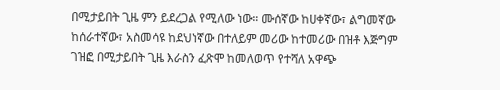በሚታይበት ጊዜ ምን ይደረጋል የሚለው ነው። ሙሰኛው ከሀቀኛው፣ ልግመኛው ከሰራተኛው፣ አስመሳዩ ከደህነኛው በተለይም መሪው ከተመሪው በዝቶ እጅግም ገዝፎ በሚታይበት ጊዜ እራስን ፈጽሞ ከመለወጥ የተሻለ አዋጭ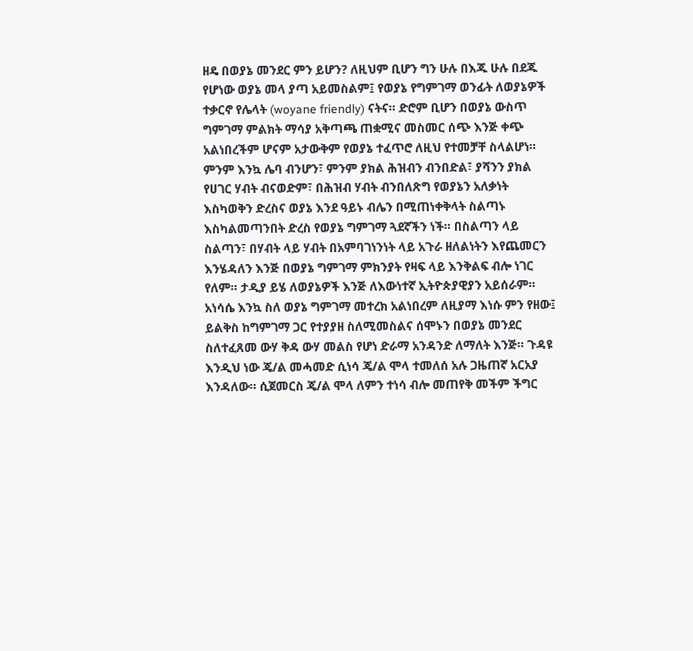ዘዴ በወያኔ መንደር ምን ይሆን? ለዚህም ቢሆን ግን ሁሉ በእጁ ሁሉ በደጁ የሆነው ወያኔ መላ ያጣ አይመስልም፤ የወያኔ የግምገማ ወንፊት ለወያኔዎች ተቃርኖ የሌላት (woyane friendly) ናትና። ድሮም ቢሆን በወያኔ ውስጥ ግምገማ ምልክት ማሳያ አቅጣጫ ጠቋሚና መስመር ሰጭ እንጅ ቀጭ አልነበረችም ሆናም አታውቅም የወያኔ ተፈጥሮ ለዚህ የተመቻቸ ስላልሆነ። ምንም እንኳ ሌባ ብንሆን፣ ምንም ያክል ሕዝብን ብንበድል፣ ያሻንን ያክል የሀገር ሃብት ብናወድም፣ በሕዝብ ሃብት ብንበለጽግ የወያኔን አለቃነት እስካወቅን ድረስና ወያኔ እንደ ዓይኑ ብሌን በሚጠነቀቅላት ስልጣኑ እስካልመጣንበት ድረስ የወያኔ ግምገማ ጓደኛችን ነች። በስልጣን ላይ ስልጣን፣ በሃብት ላይ ሃብት በአምባገነንነት ላይ አጉራ ዘለልነትን እየጨመርን እንሄዳለን እንጅ በወያኔ ግምገማ ምክንያት የዛፍ ላይ እንቅልፍ ብሎ ነገር የለም። ታዲያ ይሄ ለወያኔዎች እንጅ ለእውነተኛ ኢትዮጵያዊያን አይሰራም።
አነሳሴ እንኳ ስለ ወያኔ ግምገማ መተረክ አልነበረም ለዚያማ እነሱ ምን የዘው፤ ይልቅስ ከግምገማ ጋር የተያያዘ ስለሚመስልና ሰሞኑን በወያኔ መንደር ስለተፈጸመ ውሃ ቅዳ ውሃ መልስ የሆነ ድራማ አንዳንድ ለማለት እንጅ። ጉዳዩ እንዲህ ነው ጄ/ል መሓመድ ሲነሳ ጄ/ል ሞላ ተመለሰ አሉ ጋዜጠኛ አርአያ እንዳለው። ሲጀመርስ ጄ/ል ሞላ ለምን ተነሳ ብሎ መጠየቅ መችም ችግር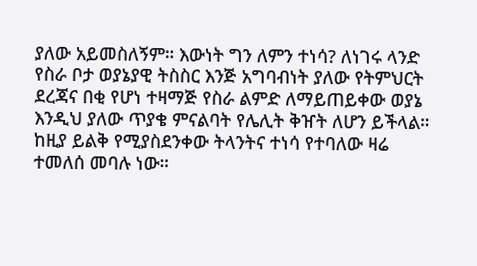ያለው አይመስለኝም። እውነት ግን ለምን ተነሳ? ለነገሩ ላንድ የስራ ቦታ ወያኔያዊ ትስስር እንጅ አግባብነት ያለው የትምህርት ደረጃና በቂ የሆነ ተዛማጅ የስራ ልምድ ለማይጠይቀው ወያኔ እንዲህ ያለው ጥያቄ ምናልባት የሌሊት ቅዠት ለሆን ይችላል። ከዚያ ይልቅ የሚያስደንቀው ትላንትና ተነሳ የተባለው ዛሬ ተመለሰ መባሉ ነው።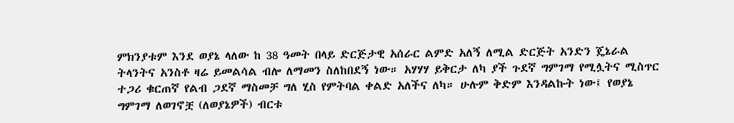ምክንያቱም እንደ ወያኔ ላለው ከ 38 ዓመት በላይ ድርጅታዊ አሰራር ልምድ አለኝ ለሚል ድርጅት አንድን ጄኔራል ትላንትና አንስቶ ዛሬ ይመልሳል ብሎ ለማመን ስለከበደኝ ነው። አሃሃሃ ይቅርታ ለካ ያች ጉደኛ ግምገማ የሚሏትና ሚስጥር ተጋሪ ቁርጠኛ የልብ ጋደኛ ማስመቻ ግለ ሂስ የምትባል ቀልድ አለችና ለካ። ሁሉም ቅድም እንዳልኩት ነው፤ የወያኔ ግምገማ ለወገኖቿ (ለወያኔዎች) ብርቱ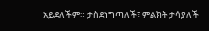አይደለችም። ታስደነግጣለች፣ ምልክት ታሳያለች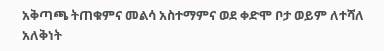አቅጣጫ ትጠቁምና መልሳ አስተማምና ወደ ቀድሞ ቦታ ወይም ለተሻለ አለቅነት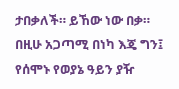ታበቃለች። ይኸው ነው በቃ።
በዚሁ አጋጣሚ በነካ እጄ ግን፤ የሰሞኑ የወያኔ ዓይን ያዥ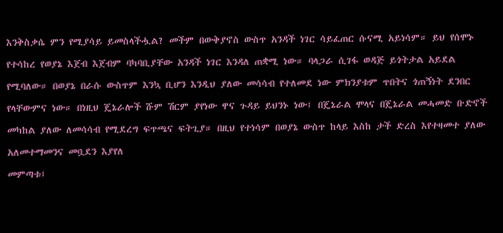እንቅስቃሴ ምን የሚያሳይ ይመስላችሗል? መችም በውቅያኖስ ውስጥ አንዳች ነገር ሳይፈጠር ሱናሚ አይነሳም። ይህ የሰሞኑ የተሳከረ የወያኔ እጀብ እጀብም ባካባቢያቸው አንዳች ነገር እንዳለ ጠቋሚ ነው። ባላጋራ ሲገፋ ወዳጅ ይጎትታል አይደል የሚባለው። በወያኔ በራሱ ውስጥም እንኳ ቢሆን እንዲህ ያለው መሳሳብ የተለመደ ነው ምክንያቱም ጥበትና ጎጠኝነት ደንበር የላቸውምና ነው። በነዚህ ጄኔራሎች ሹም ሽርም ያየነው ዋና ጉዳይ ይህንኑ ነው፤ በጄኔራል ሞላና በጄኔራል መሓመድ ቡድኖች መካከል ያለው ለመሳሳብ የሚደረግ ፍጥጫና ፍትጊያ። በዚህ የተነሳም በወያኔ ውስጥ ከላይ እስከ ታች ድረስ እየተዛመተ ያለው አለመተማመንና መቧደን እያየለ
መምጣቱ፤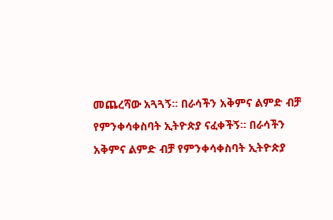መጨረሻው አጓጓኝ። በራሳችን አቅምና ልምድ ብቻ የምንቀሳቀስባት ኢትዮጵያ ናፈቀችኝ። በራሳችን አቅምና ልምድ ብቻ የምንቀሳቀስባት ኢትዮጵያ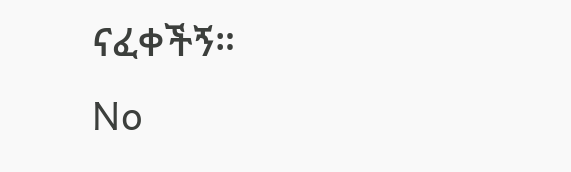ናፈቀችኝ።
No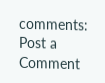comments:
Post a Comment